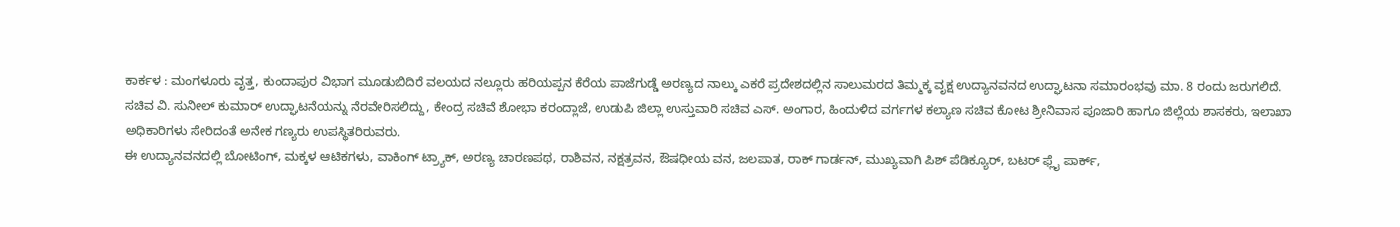ಕಾರ್ಕಳ : ಮಂಗಳೂರು ವೃತ್ತ, ಕುಂದಾಪುರ ವಿಭಾಗ ಮೂಡುಬಿದಿರೆ ವಲಯದ ನಲ್ಲೂರು ಹರಿಯಪ್ಪನ ಕೆರೆಯ ಪಾಜೆಗುಡ್ಡೆ ಅರಣ್ಯದ ನಾಲ್ಕು ಎಕರೆ ಪ್ರದೇಶದಲ್ಲಿನ ಸಾಲುಮರದ ತಿಮ್ಮಕ್ಕ ವೃಕ್ಷ ಉದ್ಯಾನವನದ ಉದ್ಘಾಟನಾ ಸಮಾರಂಭವು ಮಾ. 8 ರಂದು ಜರುಗಲಿದೆ.
ಸಚಿವ ವಿ. ಸುನೀಲ್ ಕುಮಾರ್ ಉದ್ಘಾಟನೆಯನ್ನು ನೆರವೇರಿಸಲಿದ್ದು, ಕೇಂದ್ರ ಸಚಿವೆ ಶೋಭಾ ಕರಂದ್ಲಾಜೆ, ಉಡುಪಿ ಜಿಲ್ಲಾ ಉಸ್ತುವಾರಿ ಸಚಿವ ಎಸ್. ಅಂಗಾರ, ಹಿಂದುಳಿದ ವರ್ಗಗಳ ಕಲ್ಯಾಣ ಸಚಿವ ಕೋಟ ಶ್ರೀನಿವಾಸ ಪೂಜಾರಿ ಹಾಗೂ ಜಿಲ್ಲೆಯ ಶಾಸಕರು, ಇಲಾಖಾ ಅಧಿಕಾರಿಗಳು ಸೇರಿದಂತೆ ಅನೇಕ ಗಣ್ಯರು ಉಪಸ್ಥಿತರಿರುವರು.
ಈ ಉದ್ಯಾನವನದಲ್ಲಿ ಬೋಟಿಂಗ್, ಮಕ್ಕಳ ಆಟಿಕಗಳು, ವಾಕಿಂಗ್ ಟ್ರ್ಯಾಕ್, ಅರಣ್ಯ ಚಾರಣಪಥ, ರಾಶಿವನ, ನಕ್ಷತ್ರವನ, ಔಷಧೀಯ ವನ, ಜಲಪಾತ, ರಾಕ್ ಗಾರ್ಡನ್, ಮುಖ್ಯವಾಗಿ ಪಿಶ್ ಪೆಡಿಕ್ಯೂರ್, ಬಟರ್ ಫ್ಲೈ ಪಾರ್ಕ್,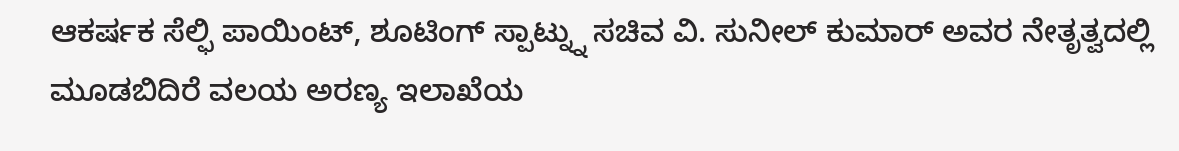ಆಕರ್ಷಕ ಸೆಲ್ಫಿ ಪಾಯಿಂಟ್, ಶೂಟಿಂಗ್ ಸ್ಪಾಟ್ನ್ನು ಸಚಿವ ವಿ. ಸುನೀಲ್ ಕುಮಾರ್ ಅವರ ನೇತೃತ್ವದಲ್ಲಿ ಮೂಡಬಿದಿರೆ ವಲಯ ಅರಣ್ಯ ಇಲಾಖೆಯ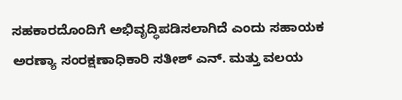ಸಹಕಾರದೊಂದಿಗೆ ಅಭಿವೃದ್ಧಿಪಡಿಸಲಾಗಿದೆ ಎಂದು ಸಹಾಯಕ ಅರಣ್ಯಾ ಸಂರಕ್ಷಣಾಧಿಕಾರಿ ಸತೀಶ್ ಎನ್. ಮತ್ತು ವಲಯ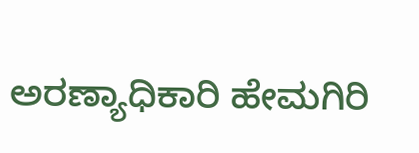ಅರಣ್ಯಾಧಿಕಾರಿ ಹೇಮಗಿರಿ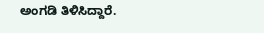ಅಂಗಡಿ ತಿಳಿಸಿದ್ದಾರೆ.